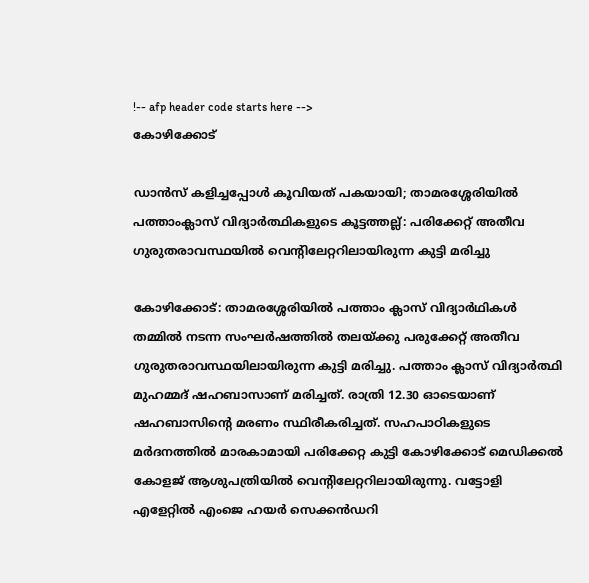!-- afp header code starts here -->
കോഴിക്കോട്

ഡാന്‍സ് കളിച്ചപ്പോള്‍ കൂവിയത് പകയായി; താമരശ്ശേരിയില്‍ പത്താംക്ലാസ് വിദ്യാര്‍ത്ഥികളുടെ കൂട്ടത്തല്ല്: പരിക്കേറ്റ് അതീവ ഗുരുതരാവസ്ഥയില്‍ വെന്റിലേറ്ററിലായിരുന്ന കുട്ടി മരിച്ചു

കോഴിക്കോട്: താമരശ്ശേരിയില്‍ പത്താം ക്ലാസ് വിദ്യാര്‍ഥികള്‍ തമ്മില്‍ നടന്ന സംഘര്‍ഷത്തില്‍ തലയ്ക്കു പരുക്കേറ്റ് അതീവ ഗുരുതരാവസ്ഥയിലായിരുന്ന കുട്ടി മരിച്ചു. പത്താം ക്ലാസ് വിദ്യാര്‍ത്ഥി മുഹമ്മദ് ഷഹബാസാണ് മരിച്ചത്. രാത്രി 12.30 ഓടെയാണ് ഷഹബാസിന്റെ മരണം സ്ഥിരീകരിച്ചത്. സഹപാഠികളുടെ മര്‍ദനത്തില്‍ മാരകാമായി പരിക്കേറ്റ കുട്ടി കോഴിക്കോട് മെഡിക്കല്‍ കോളജ് ആശുപത്രിയില്‍ വെന്റിലേറ്ററിലായിരുന്നു. വട്ടോളി എളേറ്റില്‍ എംജെ ഹയര്‍ സെക്കന്‍ഡറി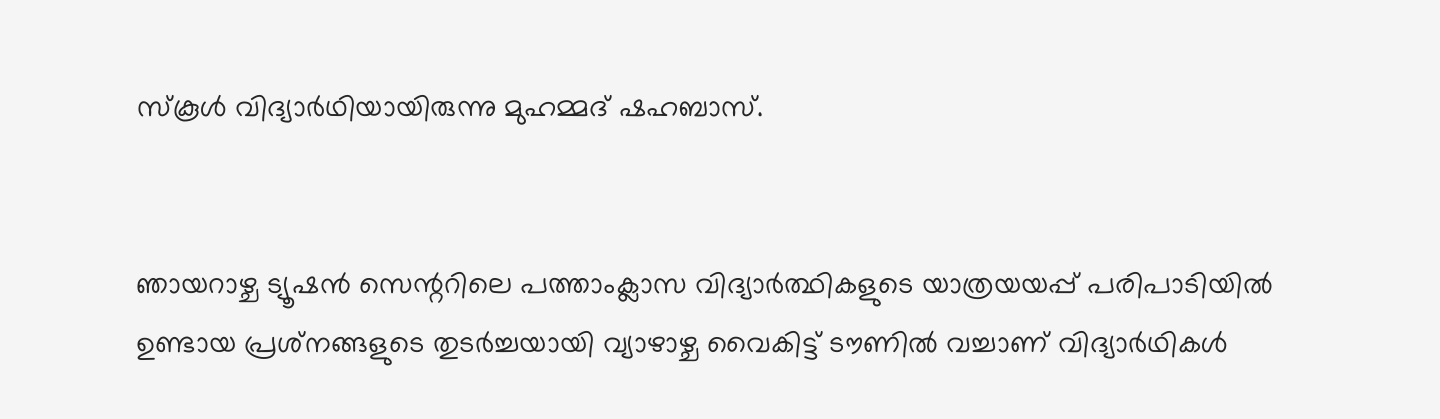സ്‌കൂള്‍ വിദ്യാര്‍ഥിയായിരുന്നു മുഹമ്മദ് ഷഹബാസ്.


ഞായറാഴ്ച ട്യൂഷന്‍ സെന്ററിലെ പത്താംക്ലാസ വിദ്യാര്‍ത്ഥികളുടെ യാത്രയയപ്പ് പരിപാടിയില്‍ ഉണ്ടായ പ്രശ്‌നങ്ങളുടെ തുടര്‍ച്ചയായി വ്യാഴാഴ്ച വൈകിട്ട് ടൗണില്‍ വച്ചാണ് വിദ്യാര്‍ഥികള്‍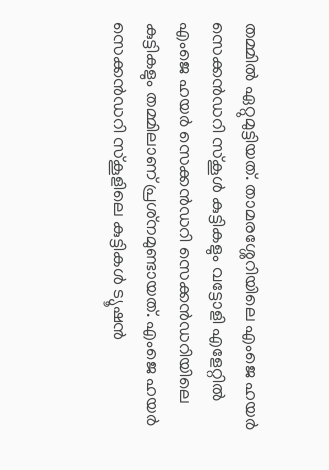തമ്മില്‍ ഏറ്റുമുട്ടിയത്. താമരശ്ശേറിയിലെ എംജെ ഹയര്‍ സെക്കന്‍ഡറി സ്‌കൂള്‍ കുട്ടികളും വട്ടോളി എളേറ്റില്‍ എംജെ ഹയര്‍ സെക്കന്‍ഡറി സെക്കന്‍ഡറിയിലെ കുട്ടികളും തമ്മിലാണ് പ്രശ്‌നമുണ്ടായത്. എംജെ ഹയര്‍ സെക്കന്‍ഡറി സ്‌കൂളിലെ കുട്ടികള്‍ ട്യൂഷന്‍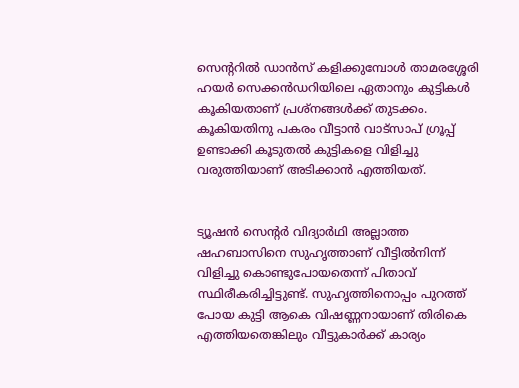സെന്ററില്‍ ഡാന്‍സ് കളിക്കുമ്പോള്‍ താമരശ്ശേരി ഹയര്‍ സെക്കന്‍ഡറിയിലെ ഏതാനും കുട്ടികള്‍ കൂകിയതാണ് പ്രശ്‌നങ്ങള്‍ക്ക് തുടക്കം. കൂകിയതിനു പകരം വീട്ടാന്‍ വാട്‌സാപ് ഗ്രൂപ്പ് ഉണ്ടാക്കി കൂടുതല്‍ കുട്ടികളെ വിളിച്ചു വരുത്തിയാണ് അടിക്കാന്‍ എത്തിയത്.


ട്യൂഷന്‍ സെന്റര്‍ വിദ്യാര്‍ഥി അല്ലാത്ത ഷഹബാസിനെ സുഹൃത്താണ് വീട്ടില്‍നിന്ന് വിളിച്ചു കൊണ്ടുപോയതെന്ന് പിതാവ് സ്ഥിരീകരിച്ചിട്ടുണ്ട്. സുഹൃത്തിനൊപ്പം പുറത്ത് പോയ കുട്ടി ആകെ വിഷണ്ണനായാണ് തിരികെ എത്തിയതെങ്കിലും വീട്ടുകാര്‍ക്ക് കാര്യം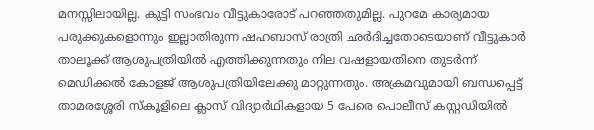മനസ്സിലായില്ല. കുട്ടി സംഭവം വീട്ടുകാരോട് പറഞ്ഞതുമില്ല. പുറമേ കാര്യമായ പരുക്കുകളൊന്നും ഇല്ലാതിരുന്ന ഷഹബാസ് രാത്രി ഛര്‍ദിച്ചതോടെയാണ് വീട്ടുകാര്‍ താലൂക്ക് ആശുപത്രിയില്‍ എത്തിക്കുന്നതും നില വഷളായതിനെ തുടര്‍ന്ന് മെഡിക്കല്‍ കോളജ് ആശുപത്രിയിലേക്കു മാറ്റുന്നതും. അക്രമവുമായി ബന്ധപ്പെട്ട് താമരശ്ശേരി സ്‌കൂളിലെ ക്ലാസ് വിദ്യാര്‍ഥികളായ 5 പേരെ പൊലീസ് കസ്റ്റഡിയില്‍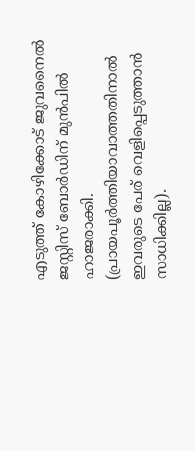എടുത്ത് കോഴിക്കോട് ജുവനൈല്‍ ജസ്റ്റിസ് ബോര്‍ഡിന് മുന്‍പില്‍ ഹാജരാക്കി. (പ്രായപൂര്‍ത്തിയാവാത്തതിനാല്‍ ഇവരുടെ പേര് വെളിപ്പെടുത്താന്‍ സാധിക്കില്ല).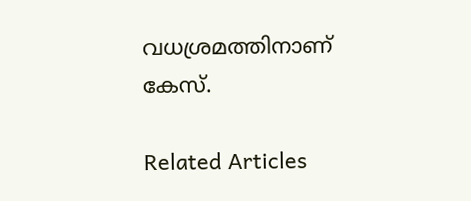വധശ്രമത്തിനാണ് കേസ്.

Related Articles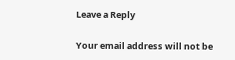Leave a Reply

Your email address will not be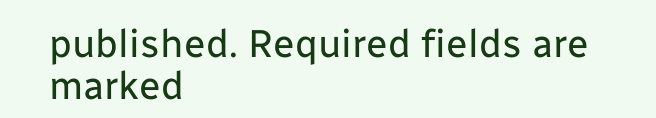published. Required fields are marked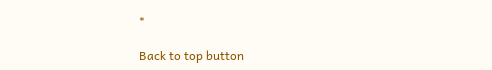*

Back to top button